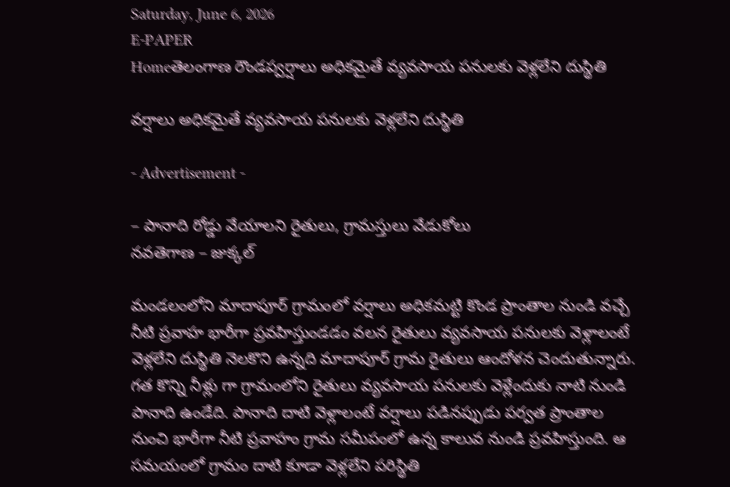Saturday, June 6, 2026
E-PAPER
Homeతెలంగాణ రౌండప్వర్షాలు అధికమైతే వ్యవసాయ పనులకు వెళ్లలేని దుస్థితి

వర్షాలు అధికమైతే వ్యవసాయ పనులకు వెళ్లలేని దుస్థితి

- Advertisement -

– పానాది రోడ్డు వేయాలని రైతులు, గ్రామస్తులు వేడుకోలు
నవతెగాణ – జుక్కల్

మండలంలోని మాదాపూర్ గ్రామంలో వర్షాలు అధికమట్టి కొండ ప్రాంతాల నుండి వచ్చే నీటి ప్రవాహ భారీగా ప్రవహిస్తుండడం వలన రైతులు వ్యవసాయ పనులకు వెళ్లాలంటే వెళ్లలేని దుస్థితి నెలకొని ఉన్నది మాదాపూర్ గ్రామ రైతులు ఆందోళన చెందుతున్నారు. గత కొన్ని నీళ్లు గా గ్రామంలోని రైతులు వ్యవసాయ పనులకు వెళ్లేందుకు నాటి నుండి పానాది ఉండేది. పానాది దాటి వెళ్లాలంటే వర్షాలు పడినప్పుడు పర్వత ప్రాంతాల నుంచి భారీగా నీటి ప్రవాహం గ్రామ సమీపంలో ఉన్న కాలువ నుండి ప్రవహిస్తుంది. ఆ సమయంలో గ్రామం దాటి కూడా వెళ్లలేని పరిస్థితి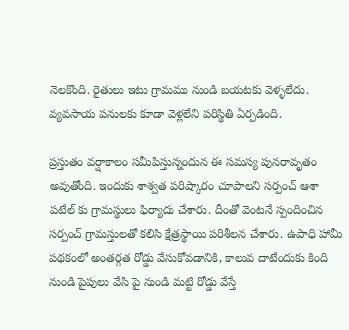నెలకొంది. రైతులు ఇటు గ్రామము నుండి బయటకు వెళ్ళలేదు. వ్యవసాయ పనులకు కూడా వెళ్లలేని పరిస్థితి ఏర్పడింది.

ప్రస్తుతం వర్షాకాలం సమీపిస్తున్నందున ఈ సమస్య పునరావృతం అవుతోంది. ఇందుకు శాశ్వత పరిష్కారం చూపాలని సర్పంచ్ ఆశా పటేల్ కు గ్రామస్థులు ఫిర్యాదు చేశారు. దీంతో వెంటనే స్పందించిన సర్పంచ్ గ్రామస్తులతో కలిసి క్షేత్రస్థాయి పరిశీలన చేశారు. ఉపాధి హామీ పథకంలో అంతర్గత రోడ్డు వేసుకోవడానికి, కాలువ దాటేందుకు కింది నుండి పైపులు వేసి పై నుండి మట్టి రోడ్డు వేస్తే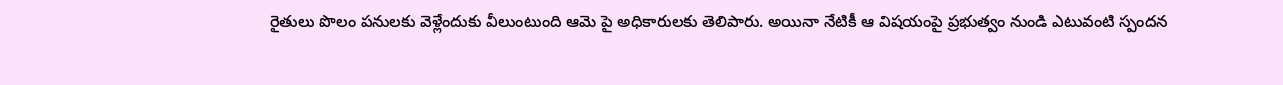రైతులు పొలం పనులకు వెళ్లేందుకు వీలుంటుంది ఆమె పై అధికారులకు తెలిపారు. అయినా నేటికీ ఆ విషయంపై ప్రభుత్వం నుండి ఎటువంటి స్పందన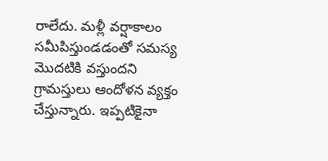రాలేదు. మళ్లీ వర్షాకాలం సమీపిస్తుండడంతో సమస్య మొదటికి వస్తుందని గ్రామస్తులు ఆందోళన వ్యక్తం చేస్తున్నారు. ఇప్పటికైనా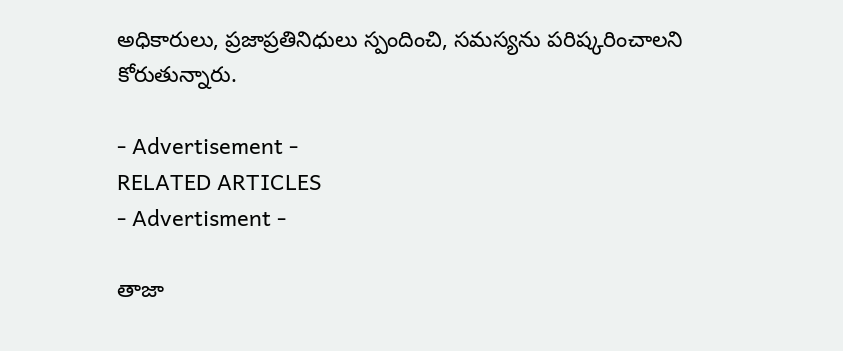అధికారులు, ప్రజాప్రతినిధులు స్పందించి, సమస్యను పరిష్కరించాలని కోరుతున్నారు.

- Advertisement -
RELATED ARTICLES
- Advertisment -

తాజా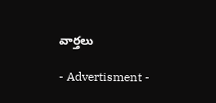వార్తలు

- Advertisment -